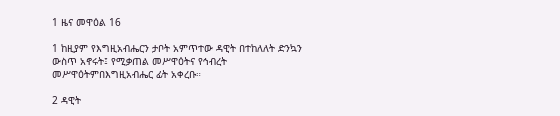1 ዜና መዋዕል 16

1 ከዚያም የእግዚአብሔርን ታቦት አምጥተው ዳዊት በተከለለት ድንኳን ውስጥ አኖሩት፤ የሚቃጠል መሥዋዕትና የኅብረት መሥዋዕትምበእግዚአብሔር ፊት አቀረቡ።

2 ዳዊት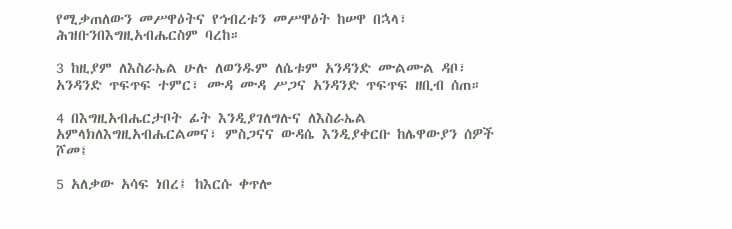የሚቃጠለውን መሥዋዕትና የኅብረቱን መሥዋዕት ከሠዋ በኋላ፣ ሕዝቡንበእግዚአብሔርስም ባረከ።

3 ከዚያም ለእስራኤል ሁሉ ለወንዱም ለሴቱም አንዳንድ ሙልሙል ዳቦ፣ አንዳንድ ጥፍጥፍ ተምር፣ ሙዳ ሙዳ ሥጋና አንዳንድ ጥፍጥፍ ዘቢብ ሰጠ።

4 በእግዚአብሔርታቦት ፊት እንዲያገለግሉና ለእስራኤል አምላክለእግዚአብሔርልመና፣ ምስጋናና ውዳሴ እንዲያቀርቡ ከሌዋውያን ሰዎች ሾመ፤

5 አለቃው አሳፍ ነበረ፤ ከእርሱ ቀጥሎ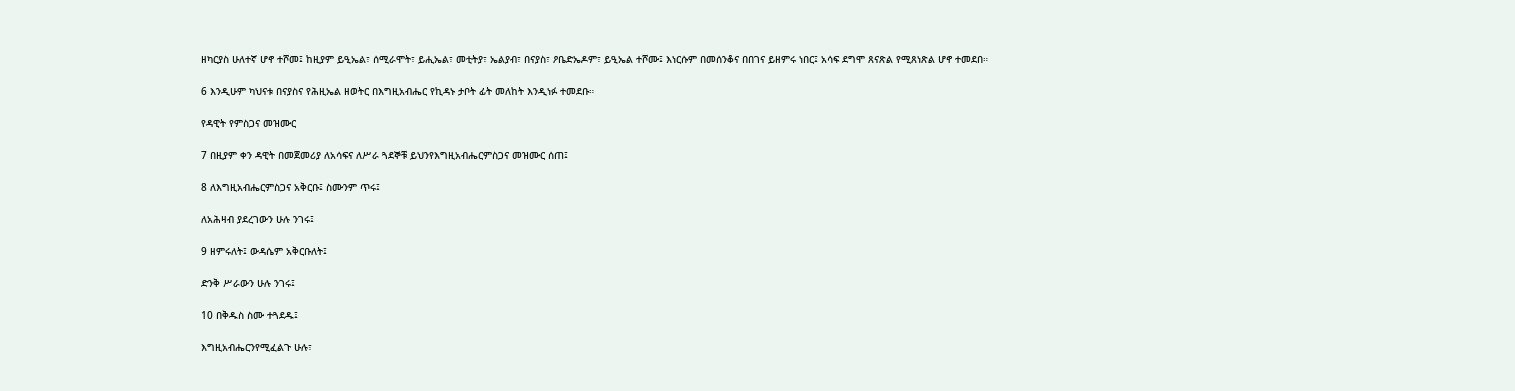ዘካርያስ ሁለተኛ ሆኖ ተሾመ፤ ከዚያም ይዒኤል፣ ሰሚራሞት፣ ይሒኤል፣ መቲትያ፣ ኤልያብ፣ በናያስ፣ ዖቤድኤዶም፣ ይዒኤል ተሾሙ፤ እነርሱም በመሰንቆና በበገና ይዘምሩ ነበር፤ አሳፍ ደግሞ ጸናጽል የሚጸነጽል ሆኖ ተመደበ።

6 እንዲሁም ካህናቱ በናያስና የሕዚኤል ዘወትር በእግዚአብሔር የኪዳኑ ታቦት ፊት መለከት እንዲነፉ ተመደቡ።

የዳዊት የምስጋና መዝሙር

7 በዚያም ቀን ዳዊት በመጀመሪያ ለአሳፍና ለሥራ ጓደኞቹ ይህንየእግዚአብሔርምስጋና መዝሙር ሰጠ፤

8 ለእግዚአብሔርምስጋና አቅርቡ፤ ስሙንም ጥሩ፤

ለአሕዛብ ያደረገውን ሁሉ ንገሩ፤

9 ዘምሩለት፤ ውዳሴም አቅርቡለት፤

ድንቅ ሥራውን ሁሉ ንገሩ፤

10 በቅዱስ ስሙ ተጓደዱ፤

እግዚአብሔርንየሚፈልጉ ሁሉ፣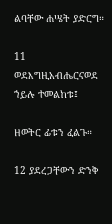ልባቸው ሐሤት ያድርግ።

11 ወደእግዚአብሔርናወደ ኀይሉ ተመልከቱ፤

ዘወትር ፊቱን ፈልጉ።

12 ያደረጋቸውን ድንቅ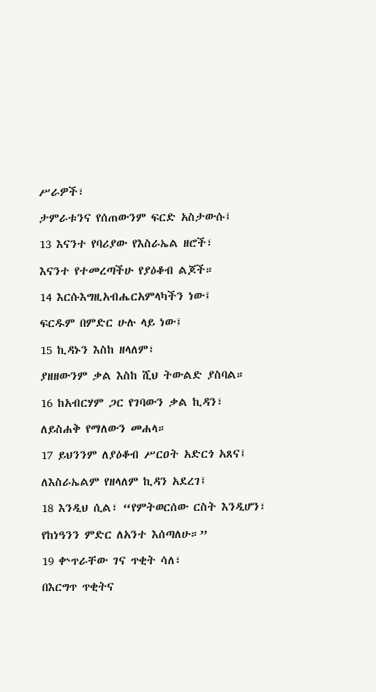ሥራዎች፣

ታምራቱንና የሰጠውንም ፍርድ አስታውሱ፤

13 እናንተ የባሪያው የእስራኤል ዘሮች፣

እናንተ የተመረጣችሁ የያዕቆብ ልጆች።

14 እርሱእግዚአብሔርአምላካችን ነው፤

ፍርዱም በምድር ሁሉ ላይ ነው፤

15 ኪዳኑን እስከ ዘላለም፣

ያዘዘውንም ቃል እስከ ሺህ ትውልድ ያስባል።

16 ከአብርሃም ጋር የገባውን ቃል ኪዳን፣

ለይስሐቅ የማለውን መሐላ።

17 ይህንንም ለያዕቆብ ሥርዐት አድርጎ አጸና፤

ለእስራኤልም የዘላለም ኪዳን አደረገ፤

18 እንዲህ ሲል፣ “የምትወርሰው ርስት እንዲሆን፣

የከነዓንን ምድር ለአንተ እሰጣለሁ።”

19 ቍጥራቸው ገና ጥቂት ሳለ፣

በእርግጥ ጥቂትና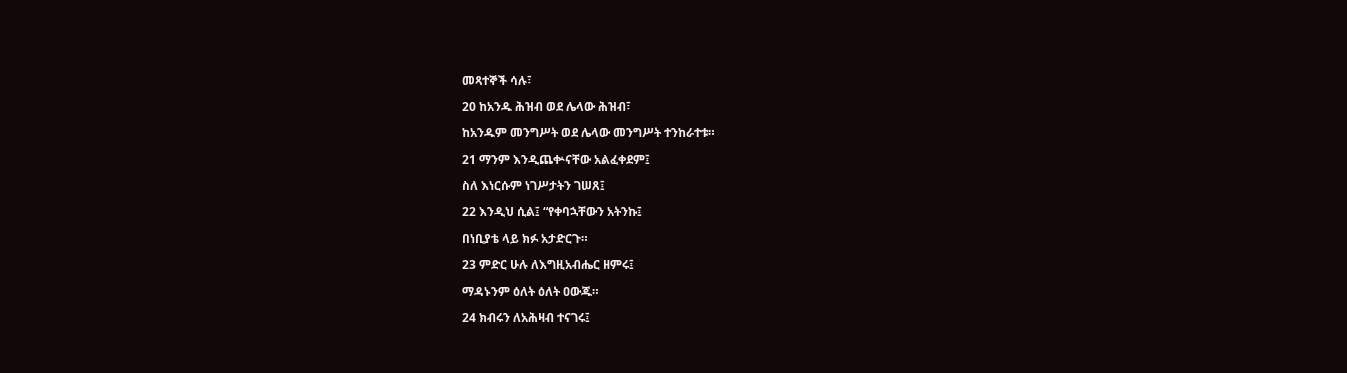መጻተኞች ሳሉ፣

20 ከአንዱ ሕዝብ ወደ ሌላው ሕዝብ፣

ከአንዱም መንግሥት ወደ ሌላው መንግሥት ተንከራተቱ።

21 ማንም እንዲጨቍናቸው አልፈቀደም፤

ስለ እነርሱም ነገሥታትን ገሠጸ፤

22 እንዲህ ሲል፤ “የቀባኋቸውን አትንኩ፤

በነቢያቴ ላይ ክፉ አታድርጉ።

23 ምድር ሁሉ ለእግዚአብሔር ዘምሩ፤

ማዳኑንም ዕለት ዕለት ዐውጁ።

24 ክብሩን ለአሕዛብ ተናገሩ፤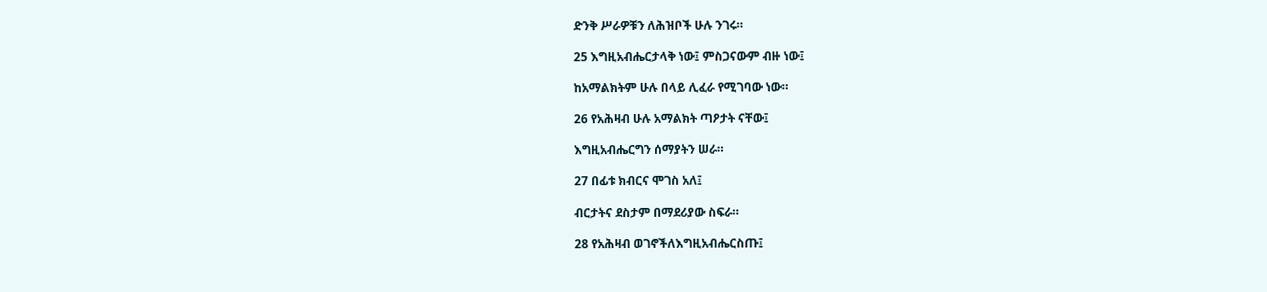ድንቅ ሥራዎቹን ለሕዝቦች ሁሉ ንገሩ።

25 እግዚአብሔርታላቅ ነው፤ ምስጋናውም ብዙ ነው፤

ከአማልክትም ሁሉ በላይ ሊፈራ የሚገባው ነው።

26 የአሕዛብ ሁሉ አማልክት ጣዖታት ናቸው፤

እግዚአብሔርግን ሰማያትን ሠራ።

27 በፊቱ ክብርና ሞገስ አለ፤

ብርታትና ደስታም በማደሪያው ስፍራ።

28 የአሕዛብ ወገኖችለእግዚአብሔርስጡ፤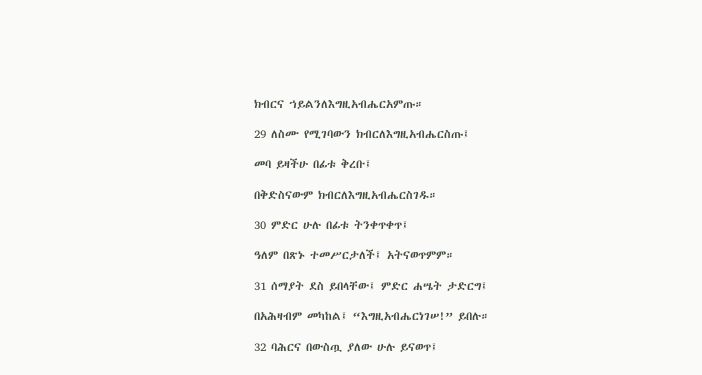ክብርና ኀይልንለእግዚአብሔርአምጡ።

29 ለስሙ የሚገባውን ክብርለእግዚአብሔርስጡ፤

መባ ይዛችሁ በፊቱ ቅረቡ፤

በቅድስናውም ክብርለእግዚአብሔርስገዱ።

30 ምድር ሁሉ በፊቱ ትንቀጥቀጥ፤

ዓለም በጽኑ ተመሥርታለች፤ አትናወጥምም።

31 ሰማያት ደስ ይበላቸው፤ ምድር ሐሤት ታድርግ፤

በአሕዛብም መካከል፤ “እግዚአብሔርነገሠ!” ይበሉ።

32 ባሕርና በውስጧ ያለው ሁሉ ይናወጥ፤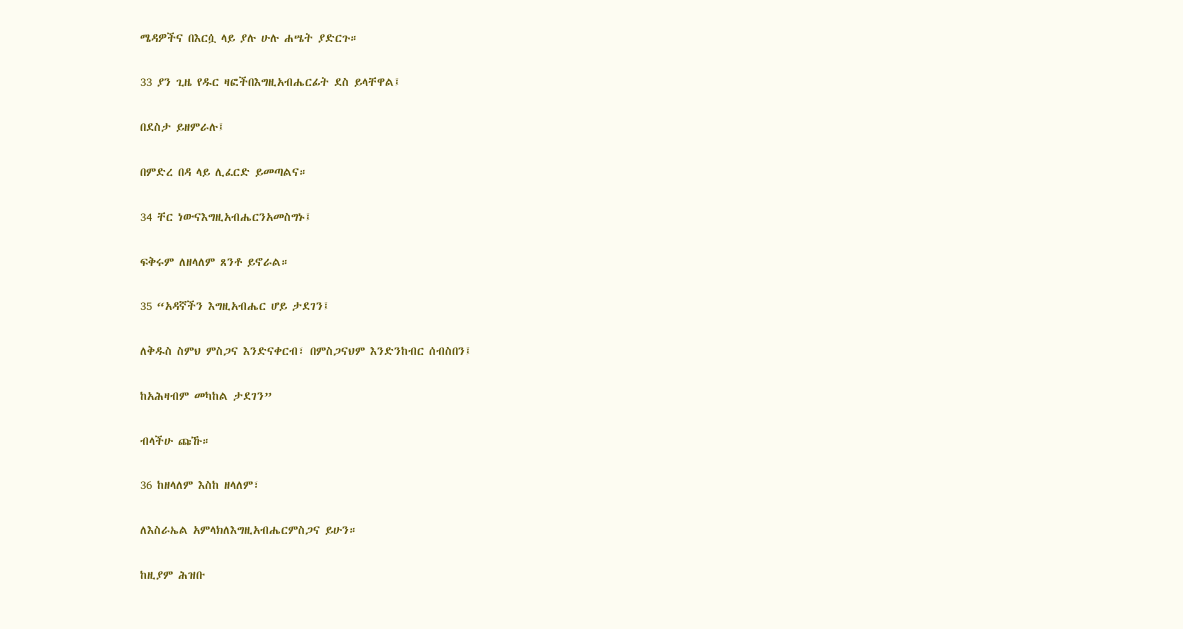ሜዳዎችና በእርሷ ላይ ያሉ ሁሉ ሐሤት ያድርጉ።

33 ያን ጊዜ የዱር ዛፎችበእግዚአብሔርፊት ደስ ይላቸዋል፤

በደስታ ይዘምራሉ፤

በምድረ በዳ ላይ ሊፈርድ ይመጣልና።

34 ቸር ነውናእግዚአብሔርንአመስግኑ፤

ፍቅሩም ለዘላለም ጸንቶ ይኖራል።

35 “አዳኛችን እግዚአብሔር ሆይ ታደገን፤

ለቅዱስ ስምህ ምስጋና እንድናቀርብ፣ በምስጋናህም እንድንከብር ሰብስበን፤

ከአሕዛብም መካከል ታደገን”

ብላችሁ ጩኹ።

36 ከዘላለም እስከ ዘላለም፣

ለእስራኤል አምላክለእግዚአብሔርምስጋና ይሁን።

ከዚያም ሕዝቡ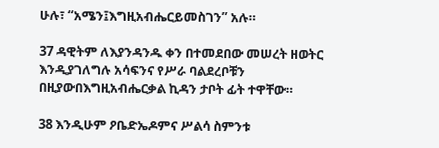ሁሉ፣ “አሜን፤እግዚአብሔርይመስገን” አሉ።

37 ዳዊትም ለእያንዳንዱ ቀን በተመደበው መሠረት ዘወትር እንዲያገለግሉ አሳፍንና የሥራ ባልደረቦቹን በዚያውበእግዚአብሔርቃል ኪዳን ታቦት ፊት ተዋቸው።

38 እንዲሁም ዖቤድኤዶምና ሥልሳ ስምንቱ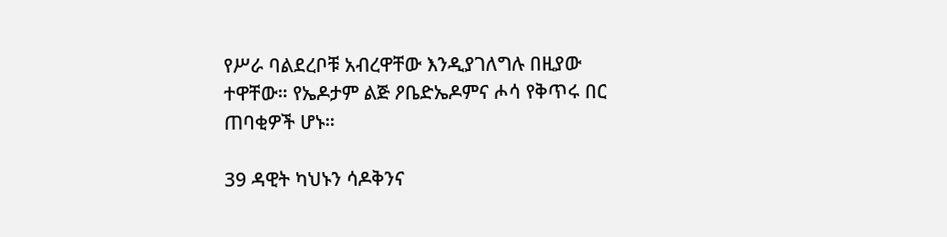የሥራ ባልደረቦቹ አብረዋቸው እንዲያገለግሉ በዚያው ተዋቸው። የኤዶታም ልጅ ዖቤድኤዶምና ሖሳ የቅጥሩ በር ጠባቂዎች ሆኑ።

39 ዳዊት ካህኑን ሳዶቅንና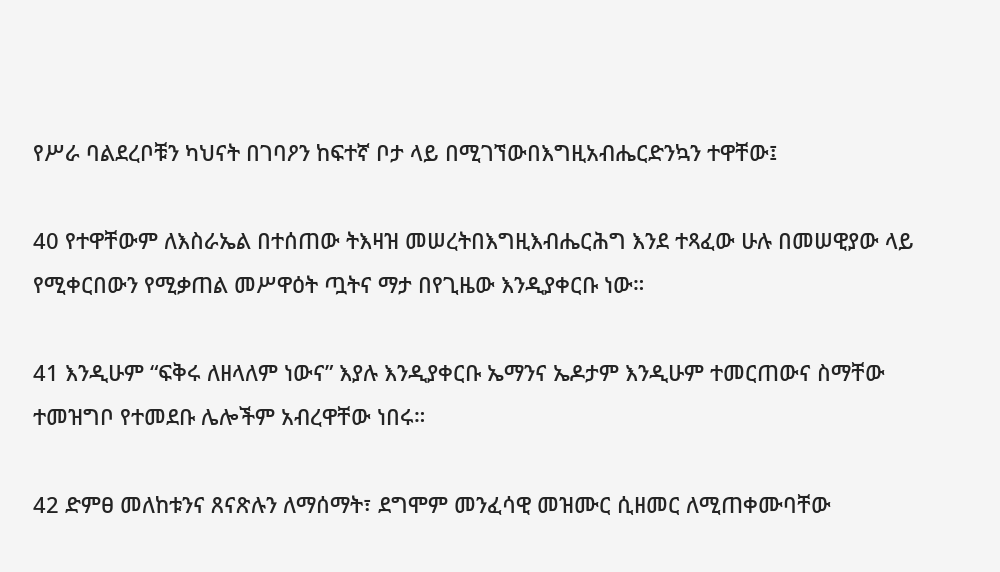የሥራ ባልደረቦቹን ካህናት በገባዖን ከፍተኛ ቦታ ላይ በሚገኘውበእግዚአብሔርድንኳን ተዋቸው፤

40 የተዋቸውም ለእስራኤል በተሰጠው ትእዛዝ መሠረትበእግዚእብሔርሕግ እንደ ተጻፈው ሁሉ በመሠዊያው ላይ የሚቀርበውን የሚቃጠል መሥዋዕት ጧትና ማታ በየጊዜው እንዲያቀርቡ ነው።

41 እንዲሁም “ፍቅሩ ለዘላለም ነውና” እያሉ እንዲያቀርቡ ኤማንና ኤዶታም እንዲሁም ተመርጠውና ስማቸው ተመዝግቦ የተመደቡ ሌሎችም አብረዋቸው ነበሩ።

42 ድምፀ መለከቱንና ጸናጽሉን ለማሰማት፣ ደግሞም መንፈሳዊ መዝሙር ሲዘመር ለሚጠቀሙባቸው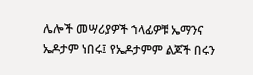ሌሎች መሣሪያዎች ኀላፊዎቹ ኤማንና ኤዶታም ነበሩ፤ የኤዶታምም ልጆች በሩን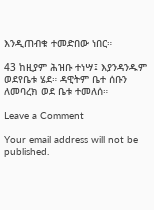እንዲጠብቁ ተመድበው ነበር።

43 ከዚያም ሕዝቡ ተነሣ፤ እያንዳንዱም ወደየቤቱ ሄደ። ዳዊትም ቤተ ሰቡን ለመባረክ ወደ ቤቱ ተመለሰ።

Leave a Comment

Your email address will not be published.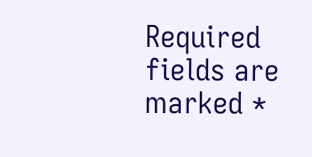Required fields are marked *